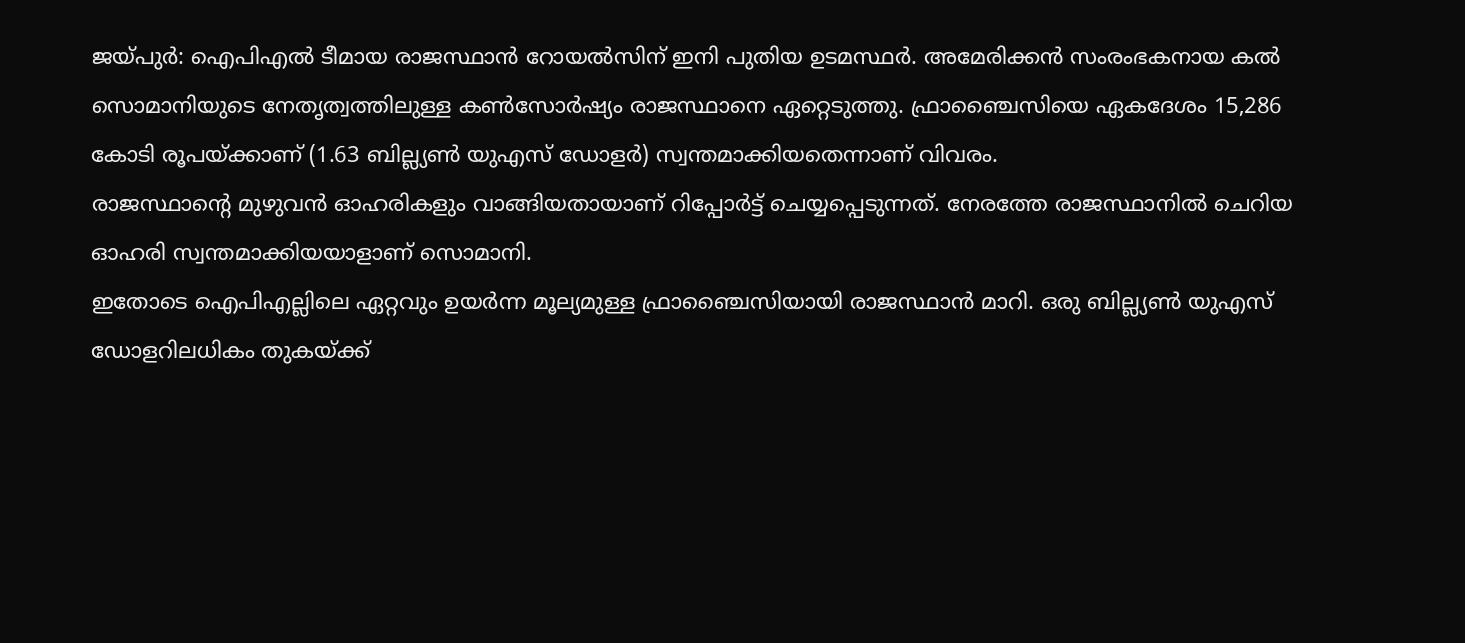ജയ്പുർ: ഐപിഎൽ ടീമായ രാജസ്ഥാൻ റോയൽസിന് ഇനി പുതിയ ഉടമസ്ഥർ. അമേരിക്കൻ സംരംഭകനായ കൽ സൊമാനിയുടെ നേതൃത്വത്തിലുള്ള കൺസോർഷ്യം രാജസ്ഥാനെ ഏറ്റെടുത്തു. ഫ്രാഞ്ചൈസിയെ ഏകദേശം 15,286 കോടി രൂപയ്ക്കാണ് (1.63 ബില്ല്യൺ യുഎസ് ഡോളർ) സ്വന്തമാക്കിയതെന്നാണ് വിവരം.
രാജസ്ഥാന്റെ മുഴുവൻ ഓഹരികളും വാങ്ങിയതായാണ് റിപ്പോർട്ട് ചെയ്യപ്പെടുന്നത്. നേരത്തേ രാജസ്ഥാനിൽ ചെറിയ ഓഹരി സ്വന്തമാക്കിയയാളാണ് സൊമാനി.
ഇതോടെ ഐപിഎല്ലിലെ ഏറ്റവും ഉയർന്ന മൂല്യമുള്ള ഫ്രാഞ്ചൈസിയായി രാജസ്ഥാൻ മാറി. ഒരു ബില്ല്യൺ യുഎസ് ഡോളറിലധികം തുകയ്ക്ക്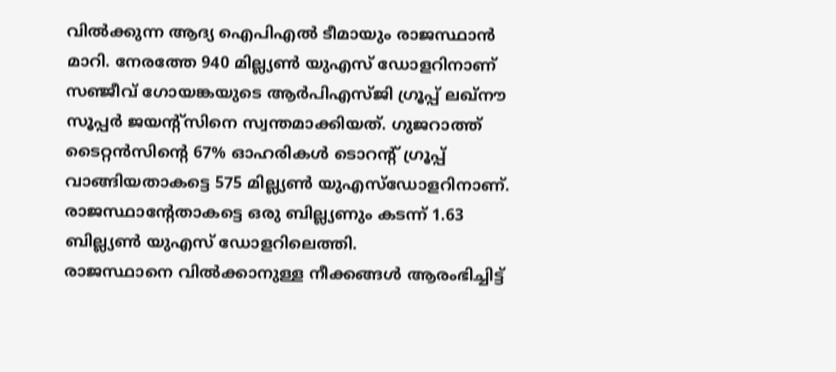വിൽക്കുന്ന ആദ്യ ഐപിഎൽ ടീമായും രാജസ്ഥാൻ മാറി. നേരത്തേ 940 മില്ല്യൺ യുഎസ് ഡോളറിനാണ് സഞ്ജീവ് ഗോയങ്കയുടെ ആർപിഎസ്ജി ഗ്രൂപ്പ് ലഖ്നൗ സൂപ്പർ ജയന്റ്സിനെ സ്വന്തമാക്കിയത്. ഗുജറാത്ത് ടൈറ്റൻസിന്റെ 67% ഓഹരികൾ ടൊറന്റ് ഗ്രൂപ്പ് വാങ്ങിയതാകട്ടെ 575 മില്ല്യൺ യുഎസ്ഡോളറിനാണ്. രാജസ്ഥാന്റേതാകട്ടെ ഒരു ബില്ല്യണും കടന്ന് 1.63 ബില്ല്യൺ യുഎസ് ഡോളറിലെത്തി.
രാജസ്ഥാനെ വിൽക്കാനുള്ള നീക്കങ്ങൾ ആരംഭിച്ചിട്ട്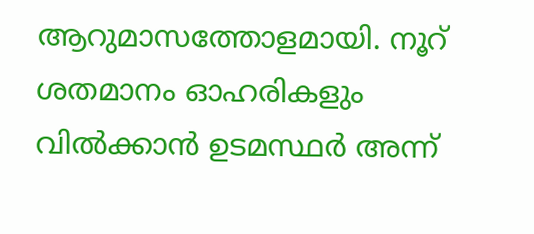ആറുമാസത്തോളമായി. നൂറ് ശതമാനം ഓഹരികളും വിൽക്കാൻ ഉടമസ്ഥർ അന്ന്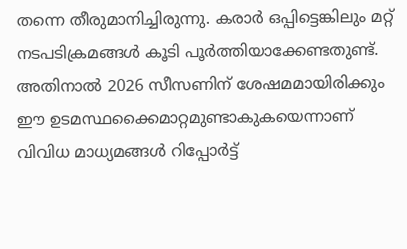തന്നെ തീരുമാനിച്ചിരുന്നു. കരാർ ഒപ്പിട്ടെങ്കിലും മറ്റ് നടപടിക്രമങ്ങൾ കൂടി പൂർത്തിയാക്കേണ്ടതുണ്ട്.
അതിനാൽ 2026 സീസണിന് ശേഷമമായിരിക്കും ഈ ഉടമസ്ഥക്കൈമാറ്റമുണ്ടാകുകയെന്നാണ് വിവിധ മാധ്യമങ്ങൾ റിപ്പോർട്ട്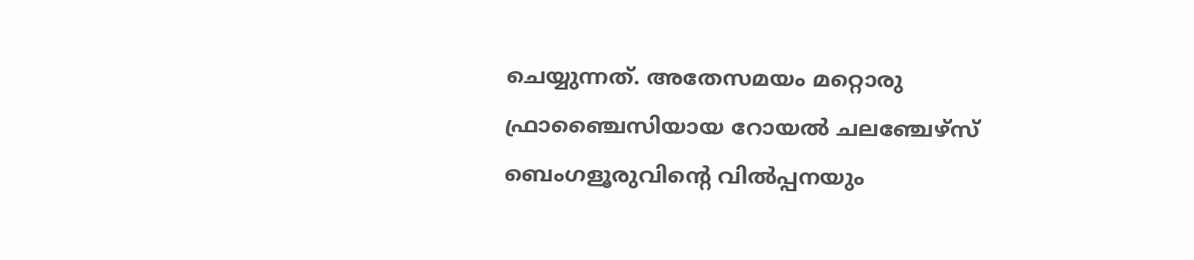ചെയ്യുന്നത്. അതേസമയം മറ്റൊരു ഫ്രാഞ്ചൈസിയായ റോയൽ ചലഞ്ചേഴ്സ് ബെംഗളൂരുവിന്റെ വിൽപ്പനയും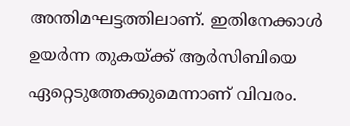അന്തിമഘട്ടത്തിലാണ്. ഇതിനേക്കാൾ ഉയർന്ന തുകയ്ക്ക് ആർസിബിയെ ഏറ്റെടുത്തേക്കുമെന്നാണ് വിവരം.